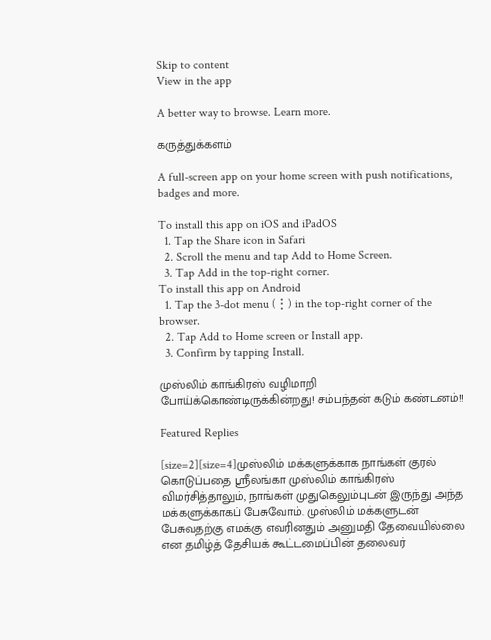Skip to content
View in the app

A better way to browse. Learn more.

கருத்துக்களம்

A full-screen app on your home screen with push notifications, badges and more.

To install this app on iOS and iPadOS
  1. Tap the Share icon in Safari
  2. Scroll the menu and tap Add to Home Screen.
  3. Tap Add in the top-right corner.
To install this app on Android
  1. Tap the 3-dot menu (⋮) in the top-right corner of the browser.
  2. Tap Add to Home screen or Install app.
  3. Confirm by tapping Install.

முஸ்லிம் காங்கிரஸ் வழிமாறி போய்க்கொண்டிருக்கின்றது! சம்பந்தன் கடும் கண்டனம்!!

Featured Replies

[size=2][size=4]முஸ்லிம் மக்களுக்காக நாங்கள் குரல் கொடுப்பதை ஸ்ரீலங்கா முஸ்லிம் காங்கிரஸ் விமர்சித்தாலும், நாங்கள் முதுகெலும்புடன் இருந்து அந்த மக்களுக்காகப் பேசுவோம். முஸ்லிம் மக்களுடன் பேசுவதற்கு எமக்கு எவரினதும் அனுமதி தேவையில்லை என தமிழ்த் தேசியக் கூட்டமைப்பின் தலைவர்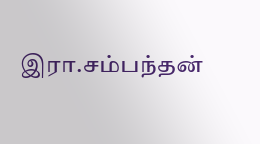இரா.சம்பந்தன்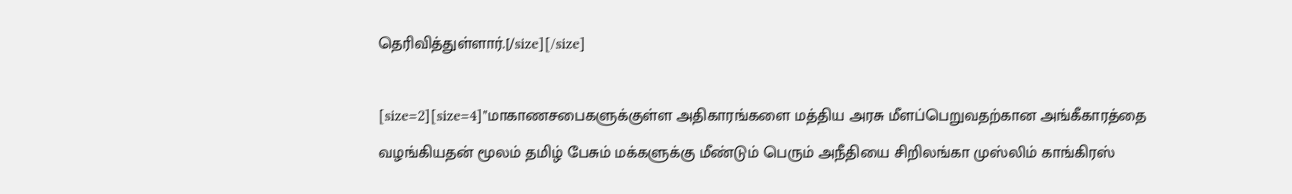தெரிவித்துள்ளார்.[/size][/size]

[size=2][size=4]"மாகாணசபைகளுக்குள்ள அதிகாரங்களை மத்திய அரசு மீளப்பெறுவதற்கான அங்கீகாரத்தை வழங்கியதன் மூலம் தமிழ் பேசும் மக்களுக்கு மீண்டும் பெரும் அநீதியை சிறிலங்கா முஸ்லிம் காங்கிரஸ்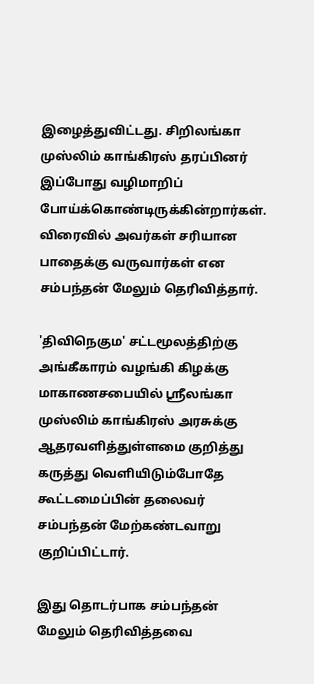இழைத்துவிட்டது. சிறிலங்கா முஸ்லிம் காங்கிரஸ் தரப்பினர் இப்போது வழிமாறிப் போய்க்கொண்டிருக்கின்றார்கள். விரைவில் அவர்கள் சரியான பாதைக்கு வருவார்கள் என சம்பந்தன் மேலும் தெரிவித்தார்.

'திவிநெகும' சட்டமூலத்திற்கு அங்கீகாரம் வழங்கி கிழக்கு மாகாணசபையில் ஸ்ரீலங்கா முஸ்லிம் காங்கிரஸ் அரசுக்கு ஆதரவளித்துள்ளமை குறித்து கருத்து வெளியிடும்போதே கூட்டமைப்பின் தலைவர் சம்பந்தன் மேற்கண்டவாறு குறிப்பிட்டார்.

இது தொடர்பாக சம்பந்தன் மேலும் தெரிவித்தவை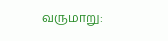வருமாறு: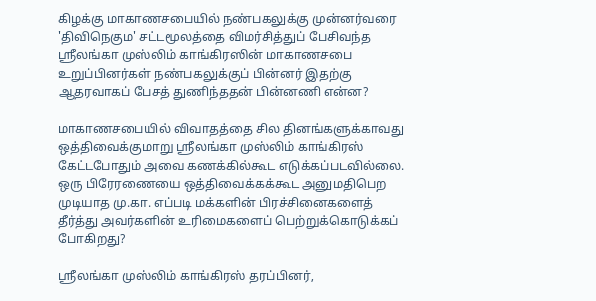கிழக்கு மாகாணசபையில் நண்பகலுக்கு முன்னர்வரை 'திவிநெகும' சட்டமூலத்தை விமர்சித்துப் பேசிவந்த ஸ்ரீலங்கா முஸ்லிம் காங்கிரஸின் மாகாணசபை உறுப்பினர்கள் நண்பகலுக்குப் பின்னர் இதற்கு ஆதரவாகப் பேசத் துணிந்ததன் பின்னணி என்ன?

மாகாணசபையில் விவாதத்தை சில தினங்களுக்காவது ஒத்திவைக்குமாறு ஸ்ரீலங்கா முஸ்லிம் காங்கிரஸ் கேட்டபோதும் அவை கணக்கில்கூட எடுக்கப்படவில்லை. ஒரு பிரேரணையை ஒத்திவைக்கக்கூட அனுமதிபெற முடியாத மு.கா. எப்படி மக்களின் பிரச்சினைகளைத் தீர்த்து அவர்களின் உரிமைகளைப் பெற்றுக்கொடுக்கப் போகிறது?

ஸ்ரீலங்கா முஸ்லிம் காங்கிரஸ் தரப்பினர்,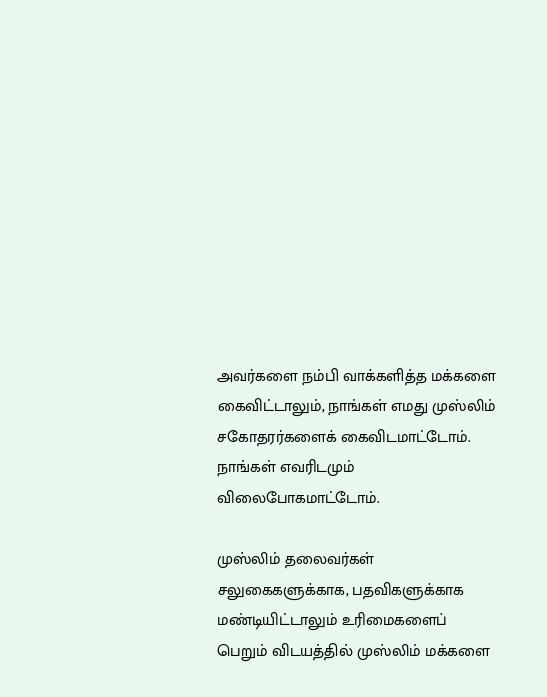அவர்களை நம்பி வாக்களித்த மக்களை கைவிட்டாலும், நாங்கள் எமது முஸ்லிம் சகோதரர்களைக் கைவிடமாட்டோம். நாங்கள் எவரிடமும் விலைபோகமாட்டோம்.

முஸ்லிம் தலைவர்கள் சலுகைகளுக்காக, பதவிகளுக்காக மண்டியிட்டாலும் உரிமைகளைப் பெறும் விடயத்தில் முஸ்லிம் மக்களை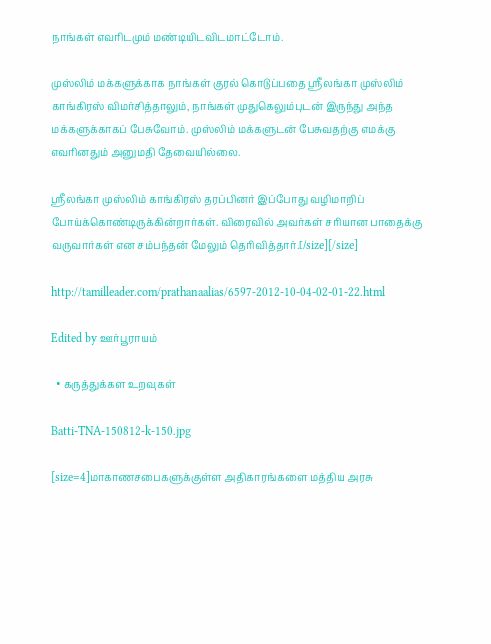நாங்கள் எவரிடமும் மண்டியிடவிடமாட்டோம்.

முஸ்லிம் மக்களுக்காக நாங்கள் குரல் கொடுப்பதை ஸ்ரீலங்கா முஸ்லிம் காங்கிரஸ் விமர்சித்தாலும், நாங்கள் முதுகெலும்புடன் இருந்து அந்த மக்களுக்காகப் பேசுவோம். முஸ்லிம் மக்களுடன் பேசுவதற்கு எமக்கு எவரினதும் அனுமதி தேவையில்லை.

ஸ்ரீலங்கா முஸ்லிம் காங்கிரஸ் தரப்பினர் இப்போது வழிமாறிப் போய்க்கொண்டிருக்கின்றார்கள். விரைவில் அவர்கள் சரியான பாதைக்கு வருவார்கள் என சம்பந்தன் மேலும் தெரிவித்தார்.[/size][/size]

http://tamilleader.com/prathanaalias/6597-2012-10-04-02-01-22.html

Edited by ஊர்பூராயம்

  • கருத்துக்கள உறவுகள்

Batti-TNA-150812-k-150.jpg

[size=4]மாகாணசபைகளுக்குள்ள அதிகாரங்களை மத்திய அரசு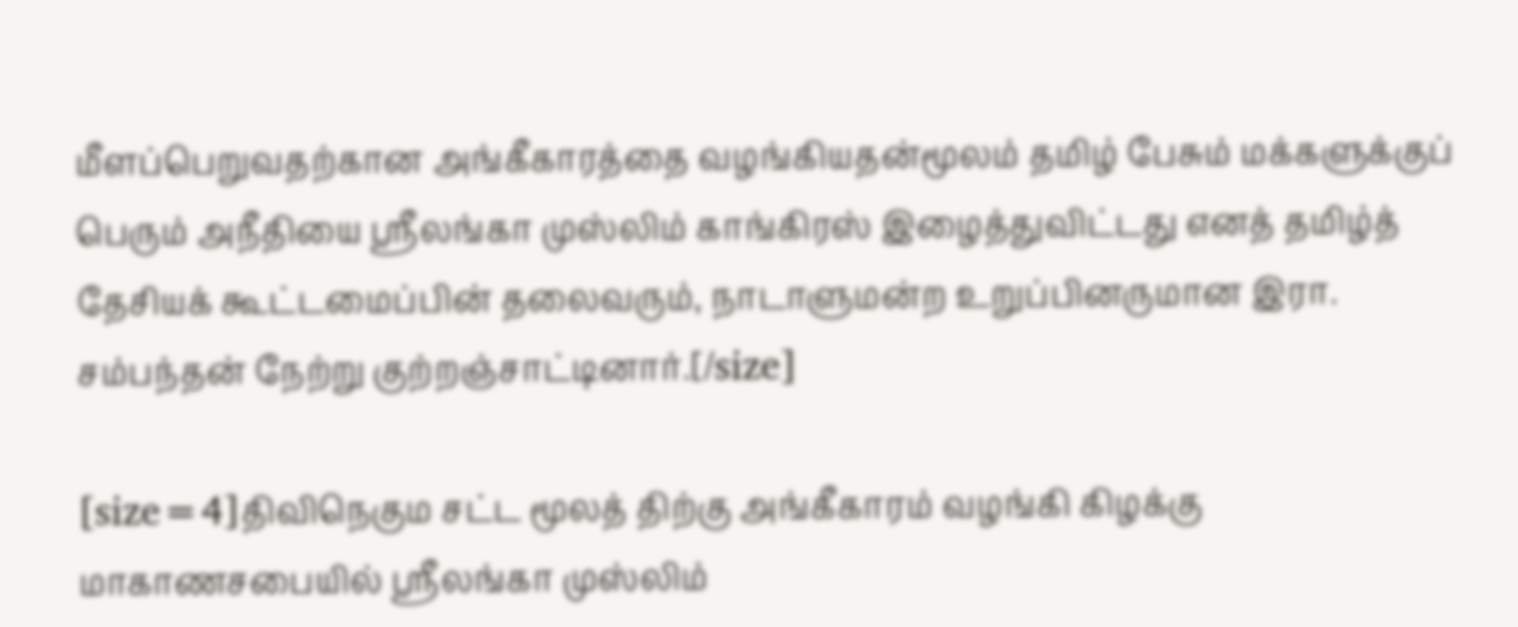மீளப்பெறுவதற்கான அங்கீகாரத்தை வழங்கியதன்மூலம் தமிழ் பேசும் மக்களுக்குப் பெரும் அநீதியை ஸ்ரீலங்கா முஸ்லிம் காங்கிரஸ் இழைத்துவிட்டது எனத் தமிழ்த் தேசியக் கூட்டமைப்பின் தலைவரும், நாடாளுமன்ற உறுப்பினருமான இரா. சம்பந்தன் நேற்று குற்றஞ்சாட்டினார்.[/size]

[size=4]திவிநெகும சட்ட மூலத் திற்கு அங்கீகாரம் வழங்கி கிழக்கு மாகாணசபையில் ஸ்ரீலங்கா முஸ்லிம்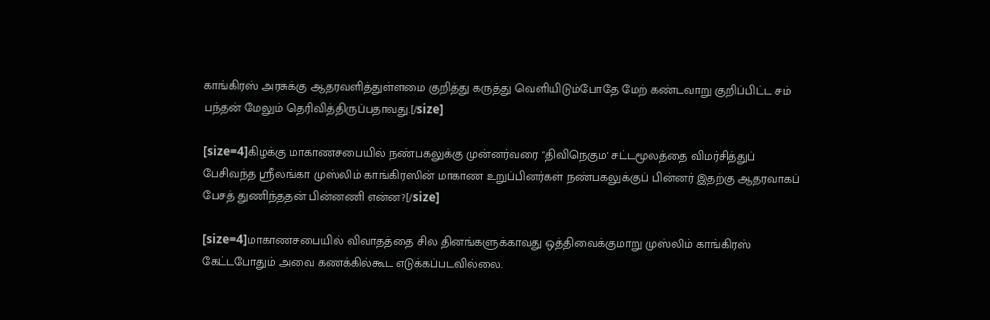காங்கிரஸ் அரசுக்கு ஆதரவளித்துள்ளமை குறித்து கருத்து வெளியிடும்போதே மேற் கண்டவாறு குறிப்பிட்ட சம் பந்தன் மேலும் தெரிவித்திருப்பதாவது.[/size]

[size=4]கிழக்கு மாகாணசபையில் நண்பகலுக்கு முன்னர்வரை "திவிநெகும' சட்டமூலத்தை விமர்சித்துப் பேசிவந்த ஸ்ரீலங்கா முஸ்லிம் காங்கிரஸின் மாகாண உறுப்பினர்கள் நண்பகலுக்குப் பின்னர் இதற்கு ஆதரவாகப் பேசத் துணிந்ததன் பின்னணி என்ன?[/size]

[size=4]மாகாணசபையில் விவாதத்தை சில தினங்களுக்காவது ஒத்திவைக்குமாறு முஸ்லிம் காங்கிரஸ் கேட்டபோதும் அவை கணக்கில்கூட எடுக்கப்படவில்லை.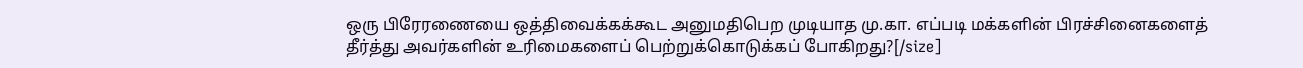ஒரு பிரேரணையை ஒத்திவைக்கக்கூட அனுமதிபெற முடியாத மு.கா. எப்படி மக்களின் பிரச்சினைகளைத் தீர்த்து அவர்களின் உரிமைகளைப் பெற்றுக்கொடுக்கப் போகிறது?[/size]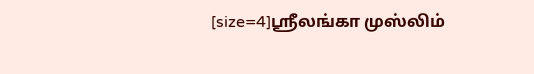[size=4]ஸ்ரீலங்கா முஸ்லிம்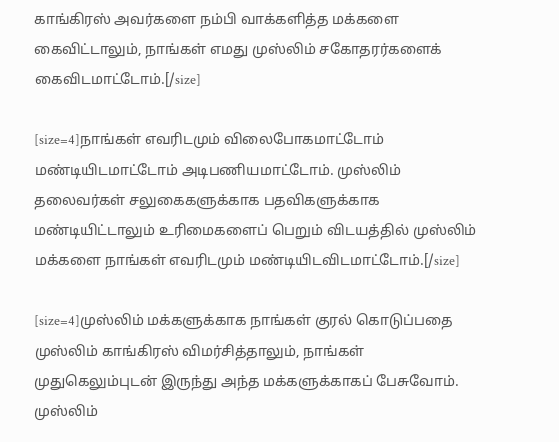காங்கிரஸ் அவர்களை நம்பி வாக்களித்த மக்களை கைவிட்டாலும், நாங்கள் எமது முஸ்லிம் சகோதரர்களைக் கைவிடமாட்டோம்.[/size]

[size=4]நாங்கள் எவரிடமும் விலைபோகமாட்டோம் மண்டியிடமாட்டோம் அடிபணியமாட்டோம். முஸ்லிம் தலைவர்கள் சலுகைகளுக்காக பதவிகளுக்காக மண்டியிட்டாலும் உரிமைகளைப் பெறும் விடயத்தில் முஸ்லிம் மக்களை நாங்கள் எவரிடமும் மண்டியிடவிடமாட்டோம்.[/size]

[size=4]முஸ்லிம் மக்களுக்காக நாங்கள் குரல் கொடுப்பதை முஸ்லிம் காங்கிரஸ் விமர்சித்தாலும், நாங்கள் முதுகெலும்புடன் இருந்து அந்த மக்களுக்காகப் பேசுவோம். முஸ்லிம்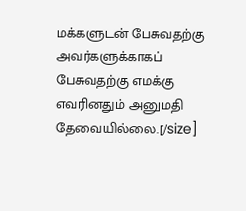மக்களுடன் பேசுவதற்கு அவர்களுக்காகப் பேசுவதற்கு எமக்கு எவரினதும் அனுமதி தேவையில்லை.[/size]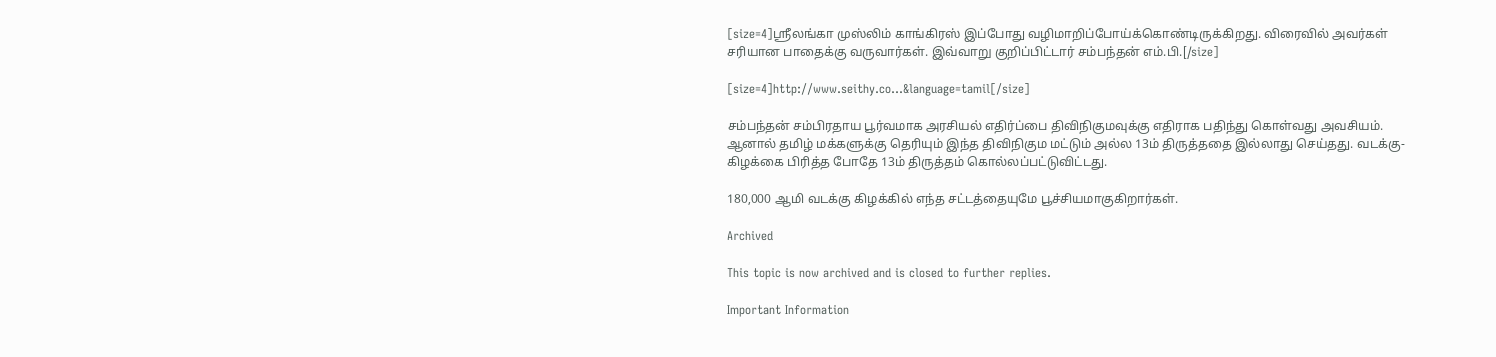[size=4]ஸ்ரீலங்கா முஸ்லிம் காங்கிரஸ் இப்போது வழிமாறிப்போய்க்கொண்டிருக்கிறது. விரைவில் அவர்கள் சரியான பாதைக்கு வருவார்கள். இவ்வாறு குறிப்பிட்டார் சம்பந்தன் எம்.பி.[/size]

[size=4]http://www.seithy.co...&language=tamil[/size]

சம்பந்தன் சம்பிரதாய பூர்வமாக அரசியல் எதிர்ப்பை திவிநிகுமவுக்கு எதிராக பதிந்து கொள்வது அவசியம். ஆனால் தமிழ் மக்களுக்கு தெரியும் இந்த திவிநிகும மட்டும் அல்ல 13ம் திருத்ததை இல்லாது செய்தது. வடக்கு- கிழக்கை பிரித்த போதே 13ம் திருத்தம் கொல்லப்பட்டுவிட்டது.

180,000 ஆமி வடக்கு கிழக்கில் எந்த சட்டத்தையுமே பூச்சியமாகுகிறார்கள்.

Archived

This topic is now archived and is closed to further replies.

Important Information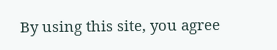By using this site, you agree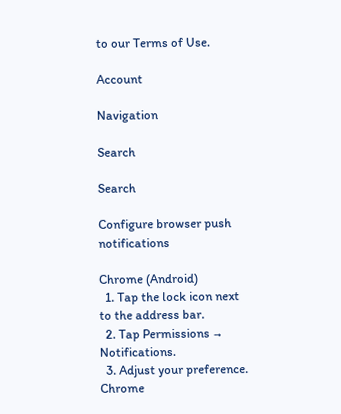to our Terms of Use.

Account

Navigation

Search

Search

Configure browser push notifications

Chrome (Android)
  1. Tap the lock icon next to the address bar.
  2. Tap Permissions → Notifications.
  3. Adjust your preference.
Chrome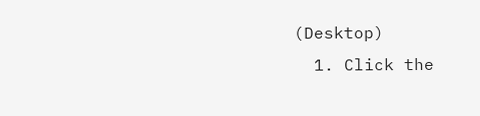(Desktop)
  1. Click the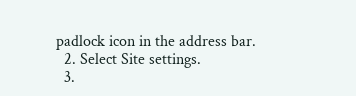padlock icon in the address bar.
  2. Select Site settings.
  3.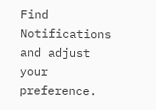Find Notifications and adjust your preference.